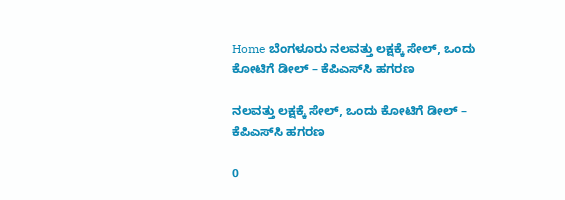Home ಬೆಂಗಳೂರು ನಲವತ್ತು‌ ಲಕ್ಷಕ್ಕೆ ಸೇಲ್, ಒಂದು ಕೋಟಿಗೆ ಡೀಲ್ – ಕೆಪಿಎಸ್‌ಸಿ ಹಗರಣ

ನಲವತ್ತು‌ ಲಕ್ಷಕ್ಕೆ ಸೇಲ್, ಒಂದು ಕೋಟಿಗೆ ಡೀಲ್ – ಕೆಪಿಎಸ್‌ಸಿ ಹಗರಣ

0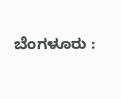ಬೆಂಗಳೂರು :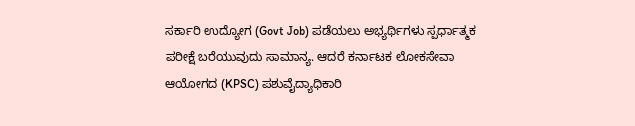ಸರ್ಕಾರಿ ಉದ್ಯೋಗ (Govt Job) ಪಡೆಯಲು ಅಭ್ಯರ್ಥಿಗಳು ಸ್ಪರ್ಧಾತ್ಮಕ ಪರೀಕ್ಷೆ ಬರೆಯುವುದು ಸಾಮಾನ್ಯ. ಆದರೆ ಕರ್ನಾಟಕ ಲೋಕಸೇವಾ ಆಯೋಗದ (KPSC) ಪಶುವೈದ್ಯಾಧಿಕಾರಿ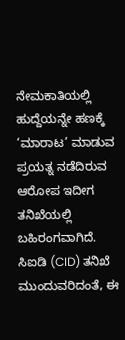ನೇಮಕಾತಿಯಲ್ಲಿ ಹುದ್ದೆಯನ್ನೇ ಹಣಕ್ಕೆ ‘ಮಾರಾಟ’ ಮಾಡುವ ಪ್ರಯತ್ನ ನಡೆದಿರುವ ಆರೋಪ ಇದೀಗ ತನಿಖೆಯಲ್ಲಿ ಬಹಿರಂಗವಾಗಿದೆ. ಸಿಐಡಿ (CID) ತನಿಖೆ ಮುಂದುವರಿದಂತೆ, ಈ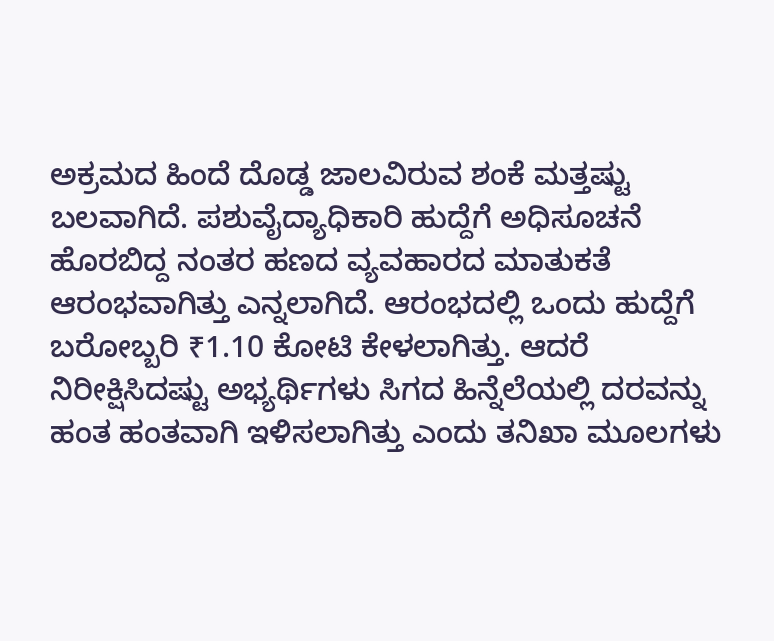ಅಕ್ರಮದ ಹಿಂದೆ ದೊಡ್ಡ ಜಾಲವಿರುವ ಶಂಕೆ ಮತ್ತಷ್ಟು ಬಲವಾಗಿದೆ. ಪಶುವೈದ್ಯಾಧಿಕಾರಿ ಹುದ್ದೆಗೆ ಅಧಿಸೂಚನೆ ಹೊರಬಿದ್ದ ನಂತರ ಹಣದ ವ್ಯವಹಾರದ ಮಾತುಕತೆ ಆರಂಭವಾಗಿತ್ತು ಎನ್ನಲಾಗಿದೆ. ಆರಂಭದಲ್ಲಿ ಒಂದು ಹುದ್ದೆಗೆ ಬರೋಬ್ಬರಿ ₹1.10 ಕೋಟಿ ಕೇಳಲಾಗಿತ್ತು. ಆದರೆ ನಿರೀಕ್ಷಿಸಿದಷ್ಟು ಅಭ್ಯರ್ಥಿಗಳು ಸಿಗದ ಹಿನ್ನೆಲೆಯಲ್ಲಿ ದರವನ್ನು ಹಂತ ಹಂತವಾಗಿ ಇಳಿಸಲಾಗಿತ್ತು ಎಂದು ತನಿಖಾ ಮೂಲಗಳು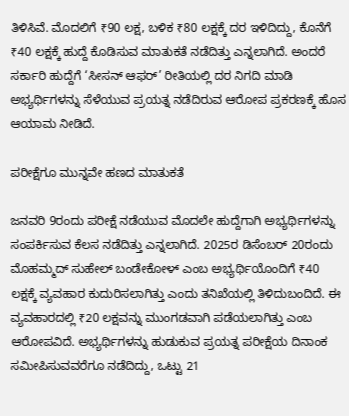ತಿಳಿಸಿವೆ. ಮೊದಲಿಗೆ ₹90 ಲಕ್ಷ, ಬಳಿಕ ₹80 ಲಕ್ಷಕ್ಕೆ ದರ ಇಳಿದಿದ್ದು, ಕೊನೆಗೆ ₹40 ಲಕ್ಷಕ್ಕೆ ಹುದ್ದೆ ಕೊಡಿಸುವ ಮಾತುಕತೆ ನಡೆದಿತ್ತು ಎನ್ನಲಾಗಿದೆ. ಅಂದರೆ ಸರ್ಕಾರಿ ಹುದ್ದೆಗೆ ‘ಸೀಸನ್ ಆಫರ್’ ರೀತಿಯಲ್ಲಿ ದರ ನಿಗದಿ ಮಾಡಿ ಅಭ್ಯರ್ಥಿಗಳನ್ನು ಸೆಳೆಯುವ ಪ್ರಯತ್ನ ನಡೆದಿರುವ ಆರೋಪ ಪ್ರಕರಣಕ್ಕೆ ಹೊಸ ಆಯಾಮ ನೀಡಿದೆ.

ಪರೀಕ್ಷೆಗೂ ಮುನ್ನವೇ ಹಣದ ಮಾತುಕತೆ

ಜನವರಿ 9ರಂದು ಪರೀಕ್ಷೆ ನಡೆಯುವ ಮೊದಲೇ ಹುದ್ದೆಗಾಗಿ ಅಭ್ಯರ್ಥಿಗಳನ್ನು ಸಂಪರ್ಕಿಸುವ ಕೆಲಸ ನಡೆದಿತ್ತು ಎನ್ನಲಾಗಿದೆ. 2025ರ ಡಿಸೆಂಬರ್ 20ರಂದು ಮೊಹಮ್ಮದ್ ಸುಹೇಲ್ ಬಂಡೇಕೋಳ್ ಎಂಬ ಅಭ್ಯರ್ಥಿಯೊಂದಿಗೆ ₹40 ಲಕ್ಷಕ್ಕೆ ವ್ಯವಹಾರ ಕುದುರಿಸಲಾಗಿತ್ತು ಎಂದು ತನಿಖೆಯಲ್ಲಿ ತಿಳಿದುಬಂದಿದೆ. ಈ ವ್ಯವಹಾರದಲ್ಲಿ ₹20 ಲಕ್ಷವನ್ನು ಮುಂಗಡವಾಗಿ ಪಡೆಯಲಾಗಿತ್ತು ಎಂಬ ಆರೋಪವಿದೆ. ಅಭ್ಯರ್ಥಿಗಳನ್ನು ಹುಡುಕುವ ಪ್ರಯತ್ನ ಪರೀಕ್ಷೆಯ ದಿನಾಂಕ ಸಮೀಪಿಸುವವರೆಗೂ ನಡೆದಿದ್ದು, ಒಟ್ಟು 21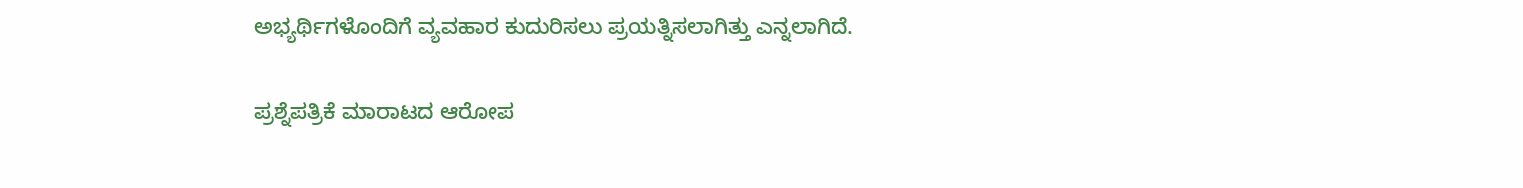ಅಭ್ಯರ್ಥಿಗಳೊಂದಿಗೆ ವ್ಯವಹಾರ ಕುದುರಿಸಲು ಪ್ರಯತ್ನಿಸಲಾಗಿತ್ತು ಎನ್ನಲಾಗಿದೆ.

ಪ್ರಶ್ನೆಪತ್ರಿಕೆ ಮಾರಾಟದ ಆರೋಪ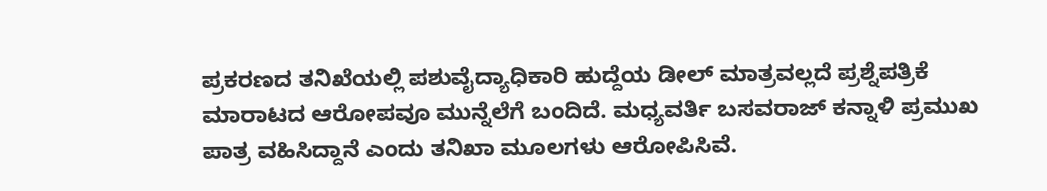ಪ್ರಕರಣದ ತನಿಖೆಯಲ್ಲಿ ಪಶುವೈದ್ಯಾಧಿಕಾರಿ ಹುದ್ದೆಯ ಡೀಲ್ ಮಾತ್ರವಲ್ಲದೆ ಪ್ರಶ್ನೆಪತ್ರಿಕೆ ಮಾರಾಟದ ಆರೋಪವೂ ಮುನ್ನೆಲೆಗೆ ಬಂದಿದೆ. ಮಧ್ಯವರ್ತಿ ಬಸವರಾಜ್ ಕನ್ನಾಳಿ ಪ್ರಮುಖ ಪಾತ್ರ ವಹಿಸಿದ್ದಾನೆ ಎಂದು ತನಿಖಾ ಮೂಲಗಳು ಆರೋಪಿಸಿವೆ.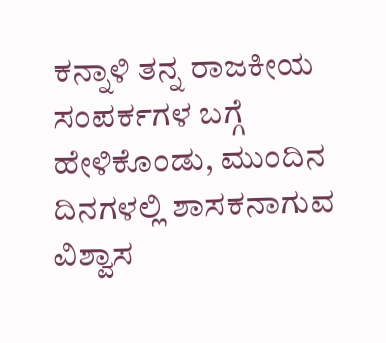ಕನ್ನಾಳಿ ತನ್ನ ರಾಜಕೀಯ ಸಂಪರ್ಕಗಳ ಬಗ್ಗೆ ಹೇಳಿಕೊಂಡು, ಮುಂದಿನ ದಿನಗಳಲ್ಲಿ ಶಾಸಕನಾಗುವ ವಿಶ್ವಾಸ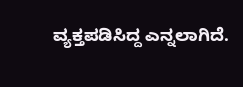ವ್ಯಕ್ತಪಡಿಸಿದ್ದ ಎನ್ನಲಾಗಿದೆ.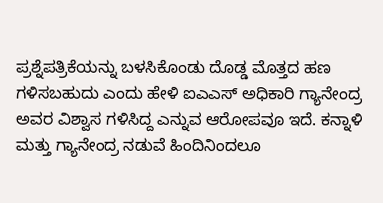ಪ್ರಶ್ನೆಪತ್ರಿಕೆಯನ್ನು ಬಳಸಿಕೊಂಡು ದೊಡ್ಡ ಮೊತ್ತದ ಹಣ ಗಳಿಸಬಹುದು ಎಂದು ಹೇಳಿ ಐಎಎಸ್ ಅಧಿಕಾರಿ ಗ್ಯಾನೇಂದ್ರ ಅವರ ವಿಶ್ವಾಸ ಗಳಿಸಿದ್ದ ಎನ್ನುವ ಆರೋಪವೂ ಇದೆ. ಕನ್ನಾಳಿ ಮತ್ತು ಗ್ಯಾನೇಂದ್ರ ನಡುವೆ ಹಿಂದಿನಿಂದಲೂ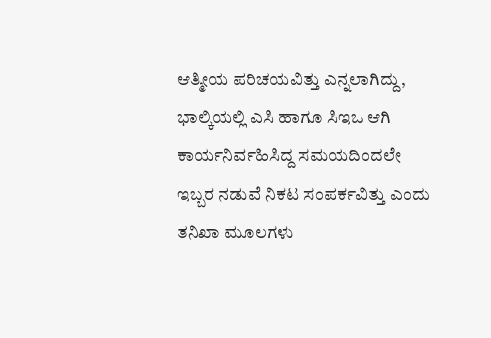ಆತ್ಮೀಯ ಪರಿಚಯವಿತ್ತು ಎನ್ನಲಾಗಿದ್ದು, ಭಾಲ್ಕಿಯಲ್ಲಿ ಎಸಿ ಹಾಗೂ ಸಿಇಒ ಆಗಿ ಕಾರ್ಯನಿರ್ವಹಿಸಿದ್ದ ಸಮಯದಿಂದಲೇ ಇಬ್ಬರ ನಡುವೆ ನಿಕಟ ಸಂಪರ್ಕವಿತ್ತು ಎಂದು ತನಿಖಾ ಮೂಲಗಳು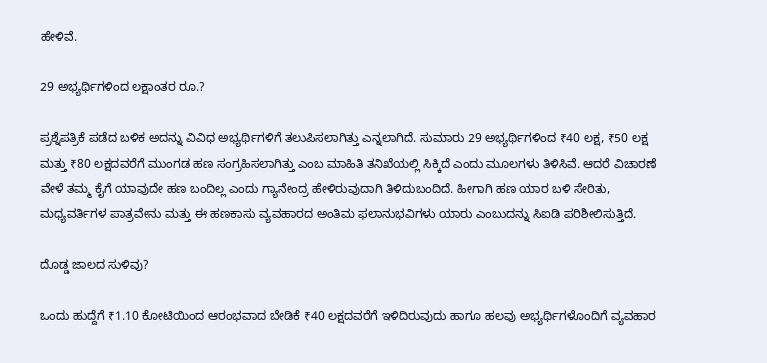ಹೇಳಿವೆ.

29 ಅಭ್ಯರ್ಥಿಗಳಿಂದ ಲಕ್ಷಾಂತರ ರೂ.?

ಪ್ರಶ್ನೆಪತ್ರಿಕೆ ಪಡೆದ ಬಳಿಕ ಅದನ್ನು ವಿವಿಧ ಅಭ್ಯರ್ಥಿಗಳಿಗೆ ತಲುಪಿಸಲಾಗಿತ್ತು ಎನ್ನಲಾಗಿದೆ. ಸುಮಾರು 29 ಅಭ್ಯರ್ಥಿಗಳಿಂದ ₹40 ಲಕ್ಷ, ₹50 ಲಕ್ಷ ಮತ್ತು ₹80 ಲಕ್ಷದವರೆಗೆ ಮುಂಗಡ ಹಣ ಸಂಗ್ರಹಿಸಲಾಗಿತ್ತು ಎಂಬ ಮಾಹಿತಿ ತನಿಖೆಯಲ್ಲಿ ಸಿಕ್ಕಿದೆ ಎಂದು ಮೂಲಗಳು ತಿಳಿಸಿವೆ. ಆದರೆ ವಿಚಾರಣೆ ವೇಳೆ ತಮ್ಮ ಕೈಗೆ ಯಾವುದೇ ಹಣ ಬಂದಿಲ್ಲ ಎಂದು ಗ್ಯಾನೇಂದ್ರ ಹೇಳಿರುವುದಾಗಿ ತಿಳಿದುಬಂದಿದೆ. ಹೀಗಾಗಿ ಹಣ ಯಾರ ಬಳಿ ಸೇರಿತು, ಮಧ್ಯವರ್ತಿಗಳ ಪಾತ್ರವೇನು ಮತ್ತು ಈ ಹಣಕಾಸು ವ್ಯವಹಾರದ ಅಂತಿಮ ಫಲಾನುಭವಿಗಳು ಯಾರು ಎಂಬುದನ್ನು ಸಿಐಡಿ ಪರಿಶೀಲಿಸುತ್ತಿದೆ.

ದೊಡ್ಡ ಜಾಲದ ಸುಳಿವು?

ಒಂದು ಹುದ್ದೆಗೆ ₹1.10 ಕೋಟಿಯಿಂದ ಆರಂಭವಾದ ಬೇಡಿಕೆ ₹40 ಲಕ್ಷದವರೆಗೆ ಇಳಿದಿರುವುದು ಹಾಗೂ ಹಲವು ಅಭ್ಯರ್ಥಿಗಳೊಂದಿಗೆ ವ್ಯವಹಾರ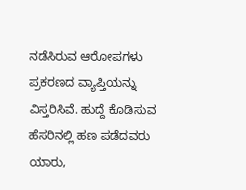ನಡೆಸಿರುವ ಆರೋಪಗಳು ಪ್ರಕರಣದ ವ್ಯಾಪ್ತಿಯನ್ನು ವಿಸ್ತರಿಸಿವೆ. ಹುದ್ದೆ ಕೊಡಿಸುವ ಹೆಸರಿನಲ್ಲಿ ಹಣ ಪಡೆದವರು ಯಾರು,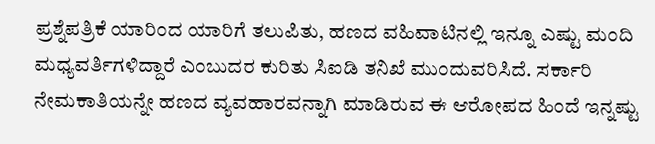ಪ್ರಶ್ನೆಪತ್ರಿಕೆ ಯಾರಿಂದ ಯಾರಿಗೆ ತಲುಪಿತು, ಹಣದ ವಹಿವಾಟಿನಲ್ಲಿ ಇನ್ನೂ ಎಷ್ಟು ಮಂದಿ ಮಧ್ಯವರ್ತಿಗಳಿದ್ದಾರೆ ಎಂಬುದರ ಕುರಿತು ಸಿಐಡಿ ತನಿಖೆ ಮುಂದುವರಿಸಿದೆ. ಸರ್ಕಾರಿ ನೇಮಕಾತಿಯನ್ನೇ ಹಣದ ವ್ಯವಹಾರವನ್ನಾಗಿ ಮಾಡಿರುವ ಈ ಆರೋಪದ ಹಿಂದೆ ಇನ್ನಷ್ಟು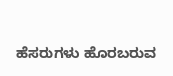ಹೆಸರುಗಳು ಹೊರಬರುವ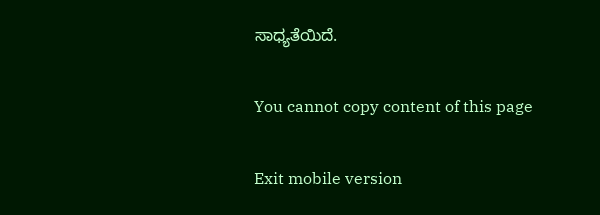ಸಾಧ್ಯತೆಯಿದೆ.

You cannot copy content of this page

Exit mobile version